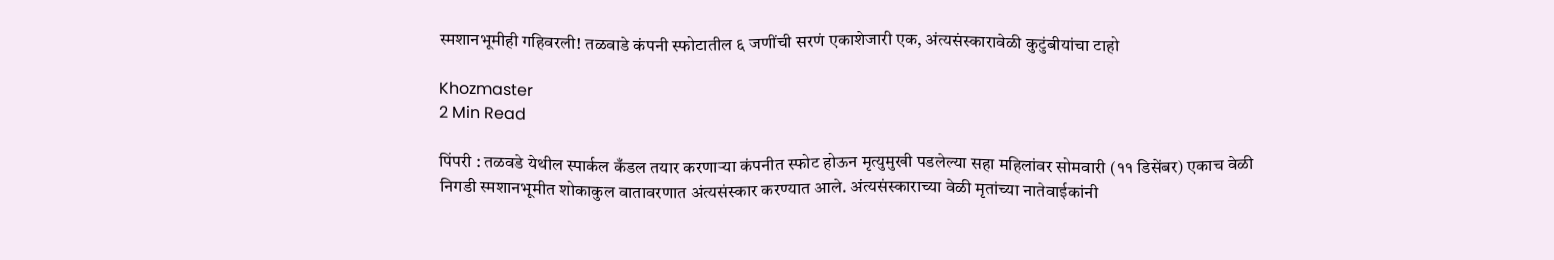स्मशानभूमीही गहिवरली! तळवाडे कंपनी स्फोटातील ६ जणींची सरणं एकाशेजारी एक, अंत्यसंस्कारावेळी कुटुंबीयांचा टाहो

Khozmaster
2 Min Read

पिंपरी : तळवडे येथील स्पार्कल कँडल तयार करणाऱ्या कंपनीत स्फोट होऊन मृत्युमुखी पडलेल्या सहा महिलांवर सोमवारी (११ डिसेंबर) एकाच वेळी निगडी स्मशानभूमीत शोकाकुल वातावरणात अंत्यसंस्कार करण्यात आले. अंत्यसंस्काराच्या वेळी मृतांच्या नातेवाईकांनी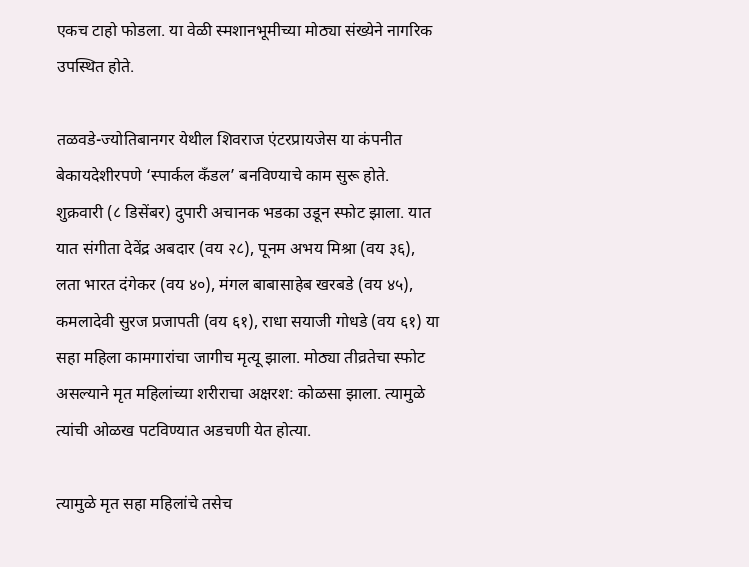एकच टाहो फोडला. या वेळी स्मशानभूमीच्या मोठ्या संख्येने नागरिक उपस्थित होते.

तळवडे-ज्योतिबानगर येथील शिवराज एंटरप्रायजेस या कंपनीत बेकायदेशीरपणे ‘स्पार्कल कँडल’ बनविण्याचे काम सुरू होते. शुक्रवारी (८ डिसेंबर) दुपारी अचानक भडका उडून स्फोट झाला. यात यात संगीता देवेंद्र अबदार (वय २८), पूनम अभय मिश्रा (वय ३६), लता भारत दंगेकर (वय ४०), मंगल बाबासाहेब खरबडे (वय ४५), कमलादेवी सुरज प्रजापती (वय ६१), राधा सयाजी गोधडे (वय ६१) या सहा महिला कामगारांचा जागीच मृत्यू झाला. मोठ्या तीव्रतेचा स्फोट असल्याने मृत महिलांच्या शरीराचा अक्षरश: कोळसा झाला. त्यामुळे त्यांची ओळख पटविण्यात अडचणी येत होत्या.

त्यामुळे मृत सहा महिलांचे तसेच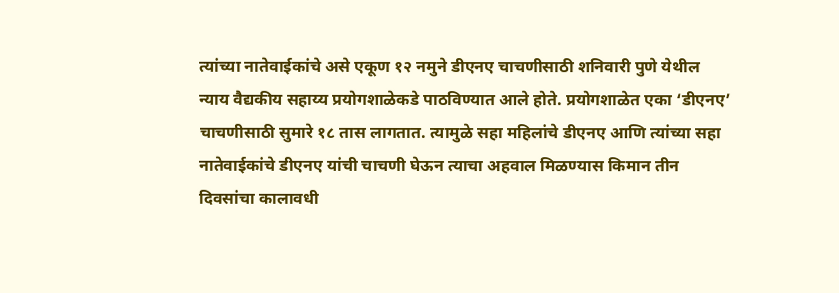त्यांच्या नातेवाईकांचे असे एकूण १२ नमुने डीएनए चाचणीसाठी शनिवारी पुणे येथील न्याय वैद्यकीय सहाय्य प्रयोगशाळेकडे पाठविण्यात आले होते. प्रयोगशाळेत एका ‘डीएनए’ चाचणीसाठी सुमारे १८ तास लागतात. त्यामुळे सहा महिलांचे डीएनए आणि त्यांच्या सहा नातेवाईकांचे डीएनए यांची चाचणी घेऊन त्याचा अहवाल मिळण्यास किमान तीन दिवसांचा कालावधी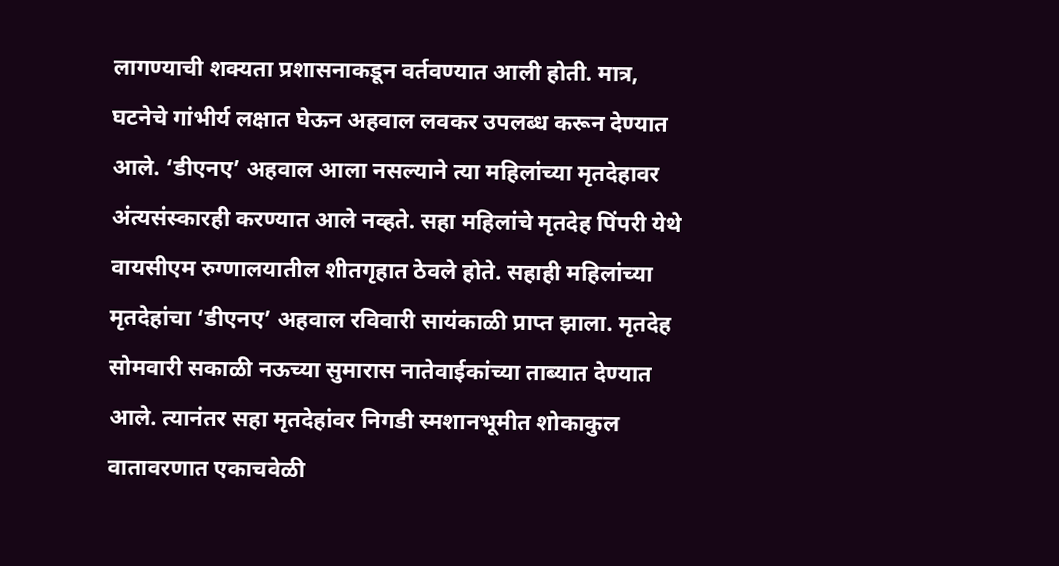लागण्याची शक्यता प्रशासनाकडून वर्तवण्यात आली होती. मात्र, घटनेचे गांभीर्य लक्षात घेऊन अहवाल लवकर उपलब्ध करून देण्यात आले. ‘डीएनए’ अहवाल आला नसल्याने त्या महिलांच्या मृतदेहावर अंत्यसंस्कारही करण्यात आले नव्हते. सहा महिलांचे मृतदेह पिंपरी येथे वायसीएम रुग्णालयातील शीतगृहात ठेवले होते. सहाही महिलांच्या मृतदेहांचा ‘डीएनए’ अहवाल रविवारी सायंकाळी प्राप्त झाला. मृतदेह सोमवारी सकाळी नऊच्या सुमारास नातेवाईकांच्या ताब्यात देण्यात आले. त्यानंतर सहा मृतदेहांवर निगडी स्मशानभूमीत शोकाकुल वातावरणात एकाचवेळी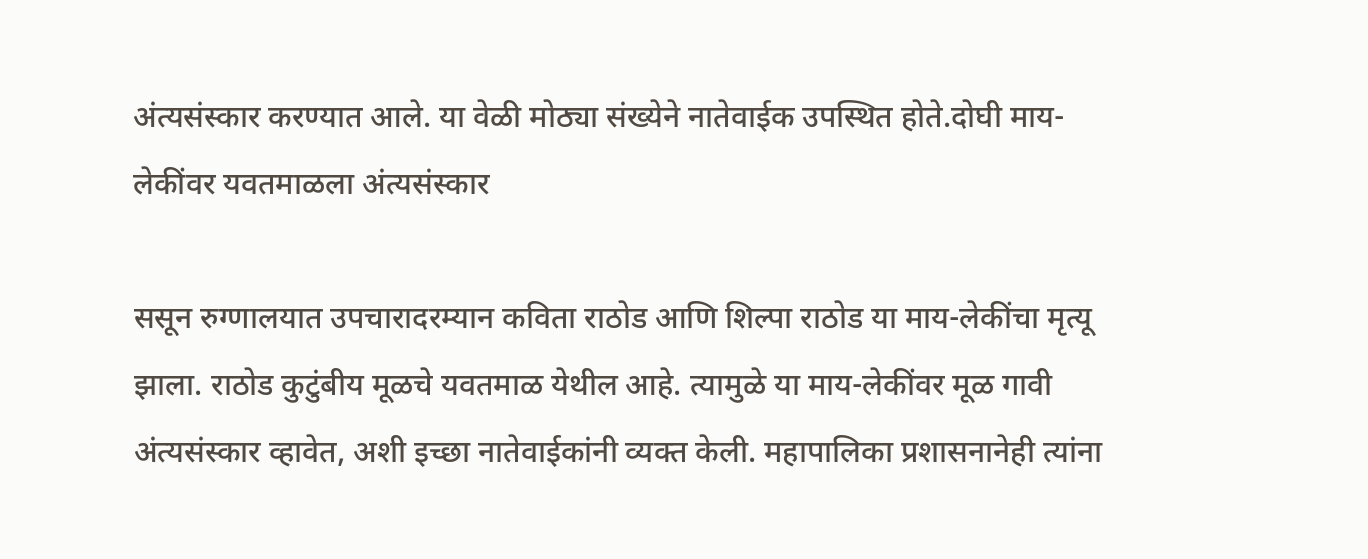अंत्यसंस्कार करण्यात आले. या वेळी मोठ्या संख्येने नातेवाईक उपस्थित होते.दोघी माय-लेकींवर यवतमाळला अंत्यसंस्कार

ससून रुग्णालयात उपचारादरम्यान कविता राठोड आणि शिल्पा राठोड या माय-लेकींचा मृत्यू झाला. राठोड कुटुंबीय मूळचे यवतमाळ येथील आहे. त्यामुळे या माय-लेकींवर मूळ गावी अंत्यसंस्कार व्हावेत, अशी इच्छा नातेवाईकांनी व्यक्त केली. महापालिका प्रशासनानेही त्यांना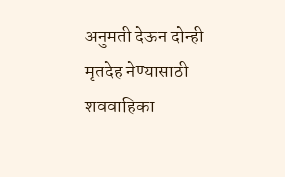अनुमती देऊन दोन्ही मृतदेह नेण्यासाठी शववाहिका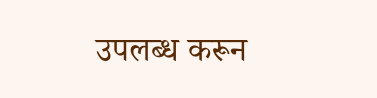उपलब्ध करून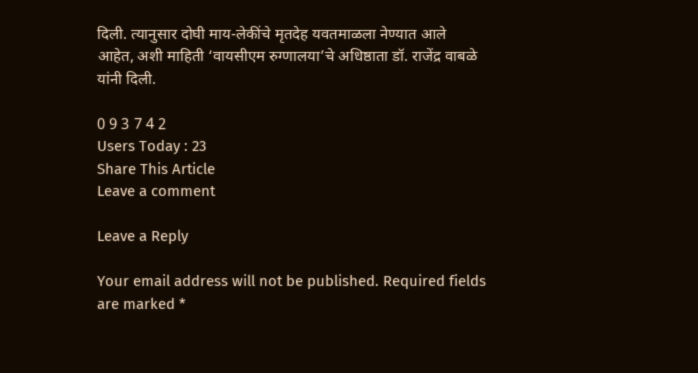दिली. त्यानुसार दोघी माय-लेकींचे मृतदेह यवतमाळला नेण्यात आले आहेत, अशी माहिती ‘वायसीएम रुग्णालया’चे अधिष्ठाता डॉ. राजेंद्र वाबळे यांनी दिली.

0 9 3 7 4 2
Users Today : 23
Share This Article
Leave a comment

Leave a Reply

Your email address will not be published. Required fields are marked *